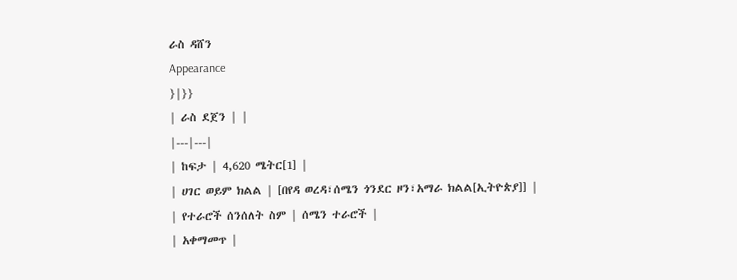ራስ ዳሸን
Appearance
}|}}
| ራስ ደጀን | |
|---|---|
| ከፍታ | 4,620 ሜትር[1] |
| ሀገር ወይም ክልል | [በየዳ ወረዳ፣ሰሜን ጎንደር ዞን፣አማራ ክልል[ኢትዮጵያ]] |
| የተራሮች ሰንሰለት ስም | ሰሜን ተራሮች |
| አቀማመጥ |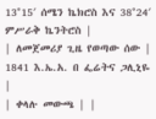13°15′ ሰሜን ኬክሮስ እና 38°24′ ምሥራቅ ኬንትሮስ |
| ለመጀመሪያ ጊዜ የወጣው ሰው | 1841 እ.ኤ.አ. በ ፌሬትና ጋሊኒዬ |
| ቀላሉ መውጫ | |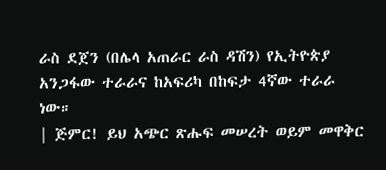ራስ ደጀን (በሌላ አጠራር ራስ ዳሽን) የኢትዮጵያ አንጋፋው ተራራና ከአፍሪካ በከፍታ 4ኛው ተራራ ነው።
| ጅምር! ይህ አጭር ጽሑፍ መሠረት ወይም መዋቅር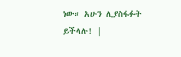ነው። አሁን ሊያስፋፉት ይችላሉ! |